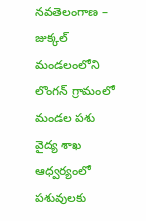నవతెలంగాణ – జుక్కల్ మండలంలోని లొంగన్ గ్రామంలో మండల పశు వైద్య శాఖ ఆధ్వర్యంలో పశువులకు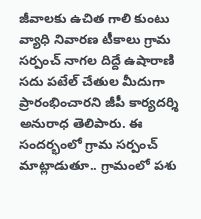జీవాలకు ఉచిత గాలి కుంటు వ్యాధి నివారణ టీకాలు గ్రామ సర్పంచ్ నాగల దిద్దే ఉషారాణి సదు పటేల్ చేతుల మీదుగా ప్రారంభించారని జీపీ కార్యదర్శి అనురాధ తెలిపారు. ఈ సందర్భంలో గ్రామ సర్పంచ్ మాట్లాడుతూ.. గ్రామంలో పశు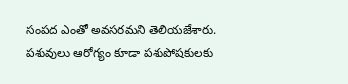సంపద ఎంతో అవసరమని తెలియజేశారు. పశువులు ఆరోగ్యం కూడా పశుపోషకులకు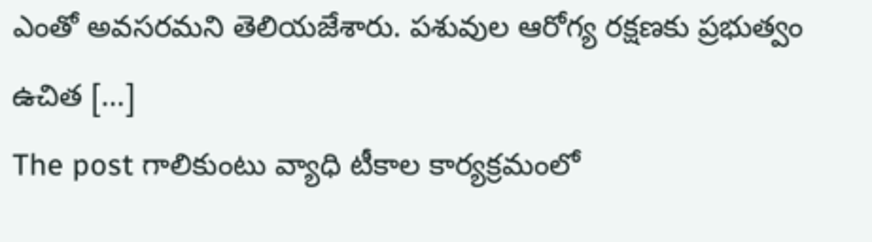ఎంతో అవసరమని తెలియజేశారు. పశువుల ఆరోగ్య రక్షణకు ప్రభుత్వం ఉచిత […]
The post గాలికుంటు వ్యాధి టీకాల కార్యక్రమంలో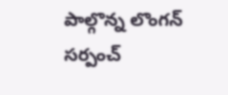పాల్గొన్న లొంగన్ సర్పంచ్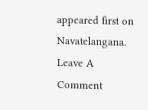appeared first on Navatelangana.
Leave A Comment